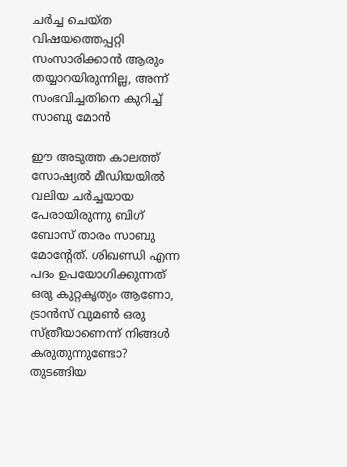ചർച്ച ചെയ്ത വിഷയത്തെപ്പറ്റി സംസാരിക്കാൻ ആരും തയ്യാറയിരുന്നില്ല, അന്ന് സംഭവിച്ചതിനെ കുറിച്ച് സാബു മോൻ

ഈ അടുത്ത കാലത്ത് സോഷ്യൽ മീഡിയയിൽ വലിയ ചർച്ചയായ പേരായിരുന്നു ബിഗ് ബോസ് താരം സാബു മോന്റേത്. ശിഖണ്ഡി എന്ന പദം ഉപയോഗിക്കുന്നത് ഒരു കുറ്റകൃത്യം ആണോ, ട്രാന്‍സ് വുമണ്‍ ഒരു സ്ത്രീയാണെന്ന് നിങ്ങള്‍ കരുതുന്നുണ്ടോ? തുടങ്ങിയ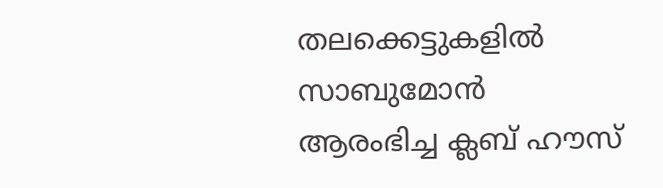തലക്കെട്ടുകളില്‍ സാബുമോന്‍ ആരംഭിച്ച ക്ലബ് ഹൗസ്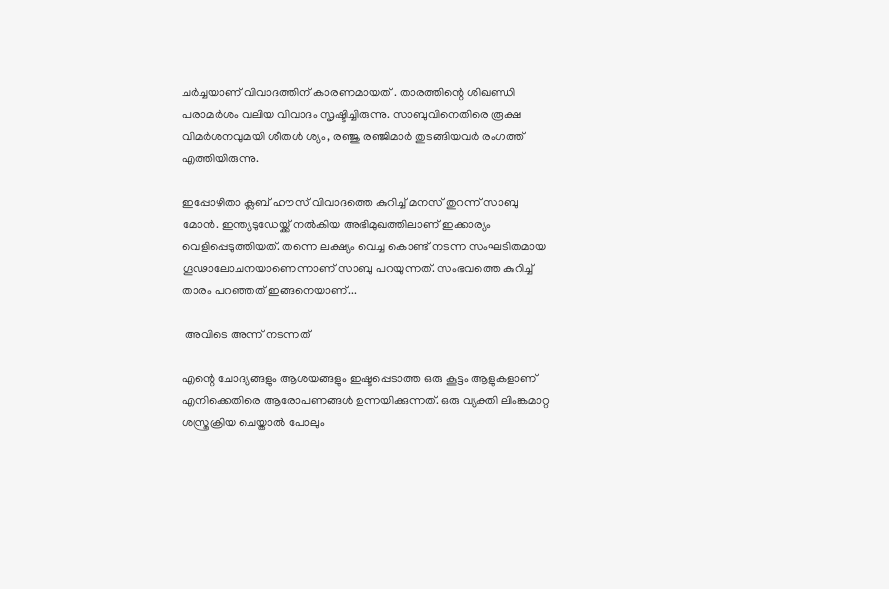ചര്‍ച്ചയാണ് വിവാദത്തിന് കാരണമായത് . താരത്തിന്റെ ശിഖണ്ഡി പരാമർശം വലിയ വിവാദം സൃഷ്ടിച്ചിരുന്നു. സാബുവിനെതിരെ രൂക്ഷ വിമർശനവുമയി ശീതൾ ശ്യം, രഞ്ജു രഞ്ജിമാർ തുടങ്ങിയവർ രംഗത്ത് എത്തിയിരുന്നു.

ഇപ്പോഴിതാ ക്ലബ് ഹൗസ് വിവാദത്തെ കുറിച്ച് മനസ് തുറന്ന് സാബു മോൻ. ഇന്ത്യടുഡേയ്ക്ക് നൽകിയ അഭിമുഖത്തിലാണ് ഇക്കാര്യം വെളിപ്പെടുത്തിയത്. തന്നെ ലക്ഷ്യം വെച്ച കൊണ്ട് നടന്ന സംഘടിതമായ ഗൂഢാലോചനയാണെന്നാണ് സാബു പറയുന്നത്. സംഭവത്തെ കുറിച്ച് താരം പറഞ്ഞത് ഇങ്ങനെയാണ്...

 അവിടെ അന്ന് നടന്നത്

എന്റെ ചോദ്യങ്ങളും ആശയങ്ങളും ഇഷ്ടപ്പെടാത്ത ഒരു കൂട്ടം ആളുകളാണ് എനിക്കെതിരെ ആരോപണങ്ങൾ ഉന്നയിക്കുന്നത്. ഒരു വ്യക്തി ലിംങ്കമാറ്റ ശസ്ത്രക്രിയ ചെയ്താൽ പോലും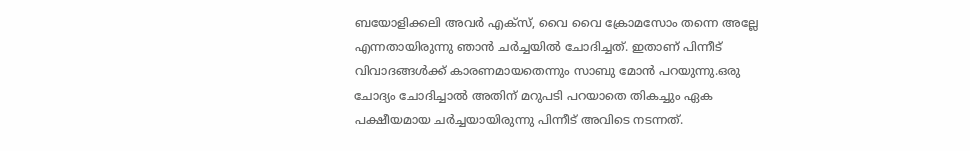ബയോളിക്കലി അവർ എക്സ്, വൈ വൈ ക്രോമസോം തന്നെ അല്ലേ എന്നതായിരുന്നു ഞാന്‍ ചർച്ചയിൽ ചോദിച്ചത്. ഇതാണ് പിന്നീട് വിവാദങ്ങൾക്ക് കാരണമായതെന്നും സാബു മോൻ പറയുന്നു.ഒരു ചോദ്യം ചോദിച്ചാൽ അതിന് മറുപടി പറയാതെ തികച്ചും ഏക പക്ഷീയമായ ചർച്ചയായിരുന്നു പിന്നീട് അവിടെ നടന്നത്.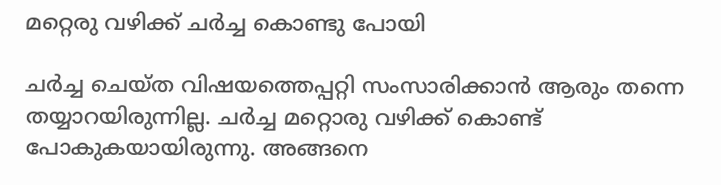മറ്റെരു വഴിക്ക് ചർച്ച കൊണ്ടു പോയി

ചർച്ച ചെയ്ത വിഷയത്തെപ്പറ്റി സംസാരിക്കാൻ ആരും തന്നെ തയ്യാറയിരുന്നില്ല. ചർച്ച മറ്റൊരു വഴിക്ക് കൊണ്ട് പോകുകയായിരുന്നു. അങ്ങനെ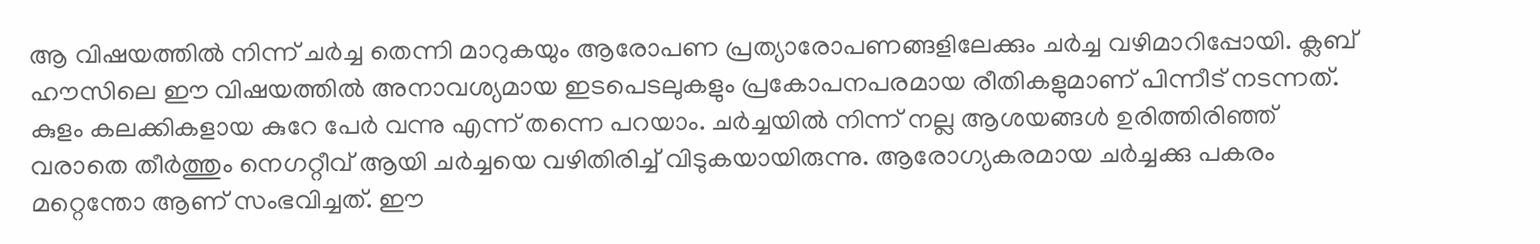ആ വിഷയത്തിൽ നിന്ന് ചർച്ച തെന്നി മാറുകയും ആരോപണ പ്രത്യാരോപണങ്ങളിലേക്കും ചര്‍ച്ച വഴിമാറിപ്പോയി. ക്ലബ് ഹൗസിലെ ഈ വിഷയത്തില്‍ അനാവശ്യമായ ഇടപെടലുകളും പ്രകോപനപരമായ രീതികളുമാണ് പിന്നീട് നടന്നത്. കുളം കലക്കികളായ കുറേ പേര്‍ വന്നു എന്ന് തന്നെ പറയാം. ചര്‍ച്ചയില്‍ നിന്ന് നല്ല ആശയങ്ങള്‍ ഉരിത്തിരിഞ്ഞ് വരാതെ തീര്‍ത്തും നെഗറ്റീവ് ആയി ചര്‍ച്ചയെ വഴിതിരിച്ച് വിടുകയായിരുന്നു. ആരോഗ്യകരമായ ചര്‍ച്ചക്കു പകരം മറ്റെന്തോ ആണ് സംഭവിച്ചത്. ഈ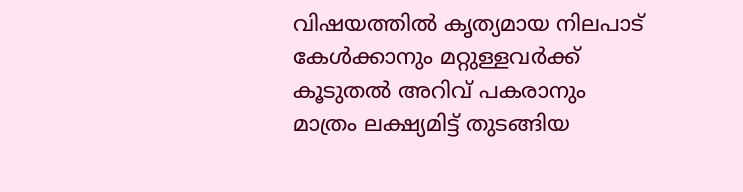വിഷയത്തില്‍ കൃത്യമായ നിലപാട് കേള്‍ക്കാനും മറ്റുള്ളവര്‍ക്ക് കൂടുതല്‍ അറിവ് പകരാനും മാത്രം ലക്ഷ്യമിട്ട് തുടങ്ങിയ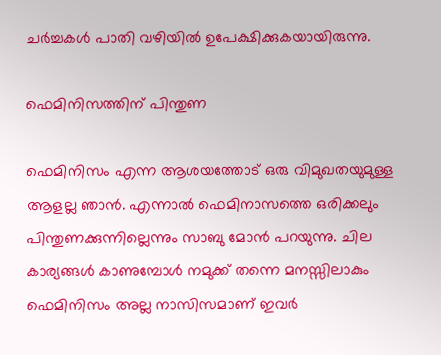ചര്‍ച്ചകള്‍ പാതി വഴിയില്‍ ഉപേക്ഷിക്കുകയായിരുന്നു.

ഫെമിനിസത്തിന് പിന്തുണ

ഫെമിനിസം എന്ന ആശയത്തോട് ഒരു വിമുഖതയുമുള്ള ആളല്ല ഞാൻ. എന്നാൽ ഫെമിനാസത്തെ ഒരിക്കലും പിന്തുണക്കുന്നില്ലെന്നും സാബു മോൻ പറയുന്നു. ചില കാര്യങ്ങൾ കാണുമ്പോൾ നമുക്ക് തന്നെ മനസ്സിലാകും ഫെമിനിസം അല്ല നാസിസമാണ് ഇവർ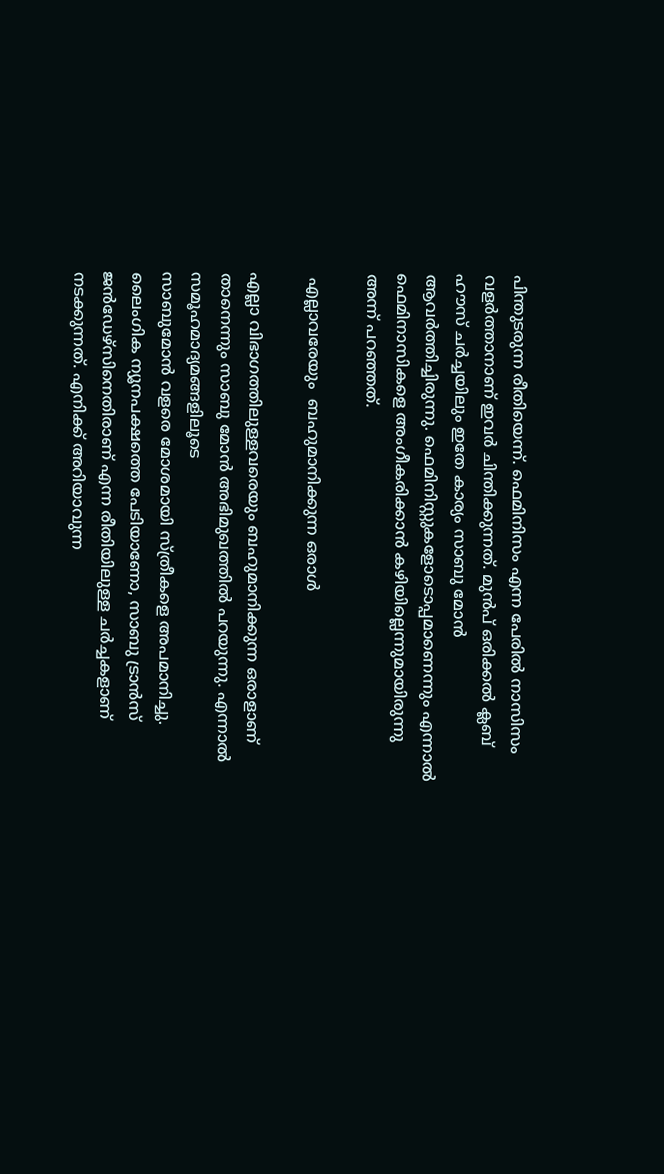പിന്തുടരുന്ന രീതിയെന്ന്. ഫെമിനിസം എന്ന പേരില്‍ നാസിസം വളര്‍ത്താനാണ് ഇവര്‍ ചിന്തിക്കുന്നത്. മുൻപ് ഒരിക്കൽ ക്ലബ് ഹൗസ് ചർച്ചയിലും ഇതേ കാര്യം സാബു മോൻ ആവർത്തിച്ചിരുന്നു. ഫെമിനിസ്റ്റുകളോടൊപ്പമാണെന്നും എന്നാൽ ഫെമിനാസികളെ അംഗീകരിക്കാൻ കഴിയില്ലെന്നുമായിരുന്നു അന്ന് പറഞ്ഞത്.

 എല്ലാവരേയും  ബഹുമാനിക്കുന്ന ഒരാൾ

എല്ലാ വിഭാഗത്തിലുള്ളവരെയും ബഹുമാനിക്കുന്ന ഒരാളാണ് താനെന്നും സാബു മോൻ അഭിമുഖത്തിൽ പറയുന്നു. എന്നാൽ സമൂഹമാദ്യമങ്ങളിലൂടെ
സാബുമോന്‍ വളരെ മോശമായി സ്ത്രീകളെ അപമാനിച്ചു. ലൈംഗിക ന്യൂനപക്ഷത്തെ പേടിയാണോ, സാബു ട്രാന്‍സ് ജന്‍ഡേഴ്സിനെതിരാണ് എന്ന രീതിയിലുള്ള ചര്‍ച്ചകളാണ് നടക്കുന്നത്. എനിക്ക് അറിയാവുന്ന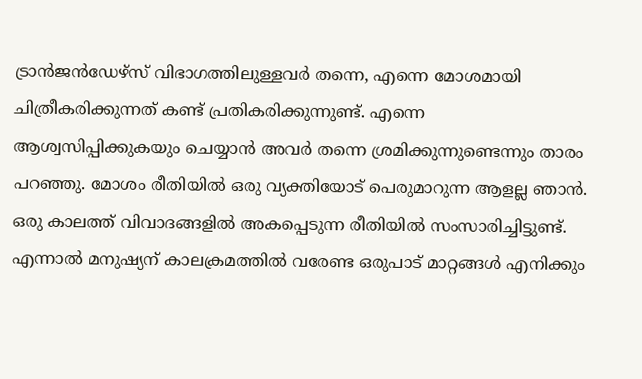ട്രാന്‍ജന്‍ഡേഴ്സ് വിഭാഗത്തിലുള്ളവര്‍ തന്നെ, എന്നെ മോശമായി ചിത്രീകരിക്കുന്നത് കണ്ട് പ്രതികരിക്കുന്നുണ്ട്. എന്നെ ആശ്വസിപ്പിക്കുകയും ചെയ്യാന്‍ അവര്‍ തന്നെ ശ്രമിക്കുന്നുണ്ടെന്നും താരം പറഞ്ഞു. മോശം രീതിയില്‍ ഒരു വ്യക്തിയോട് പെരുമാറുന്ന ആളല്ല ഞാന്‍. ഒരു കാലത്ത് വിവാദങ്ങളില്‍ അകപ്പെടുന്ന രീതിയില്‍ സംസാരിച്ചിട്ടുണ്ട്. എന്നാൽ മനുഷ്യന് കാലക്രമത്തില്‍ വരേണ്ട ഒരുപാട് മാറ്റങ്ങള്‍ എനിക്കും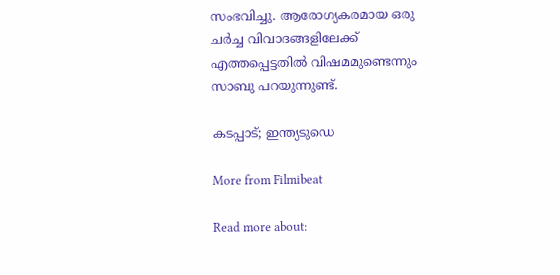സംഭവിച്ചു. ആരോഗ്യകരമായ ഒരു ചർച്ച വിവാദങ്ങളിലേക്ക് എത്തപ്പെട്ടതില്‍ വിഷമമുണ്ടെന്നും സാബു പറയുന്നുണ്ട്.

കടപ്പാട്; ഇന്ത്യടുഡെ

More from Filmibeat

Read more about: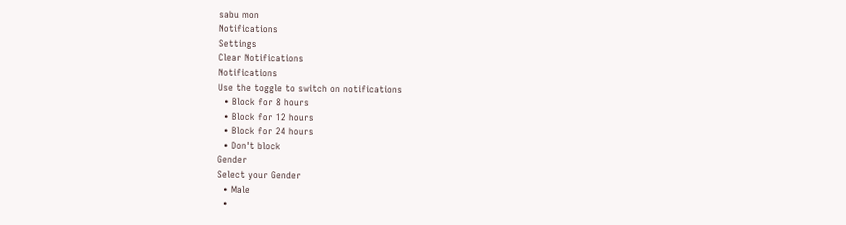sabu mon
Notifications
Settings
Clear Notifications
Notifications
Use the toggle to switch on notifications
  • Block for 8 hours
  • Block for 12 hours
  • Block for 24 hours
  • Don't block
Gender
Select your Gender
  • Male
  •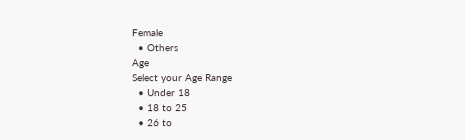Female
  • Others
Age
Select your Age Range
  • Under 18
  • 18 to 25
  • 26 to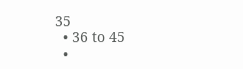35
  • 36 to 45
  •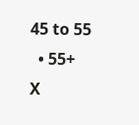45 to 55
  • 55+
X